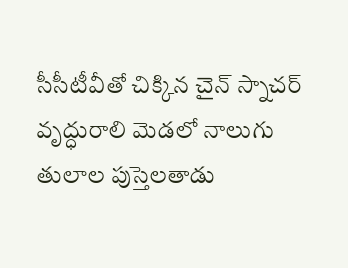సీసీటీవీతో చిక్కిన చైన్ స్నాచర్
వృద్ధురాలి మెడలో నాలుగు తులాల పుస్తెలతాడు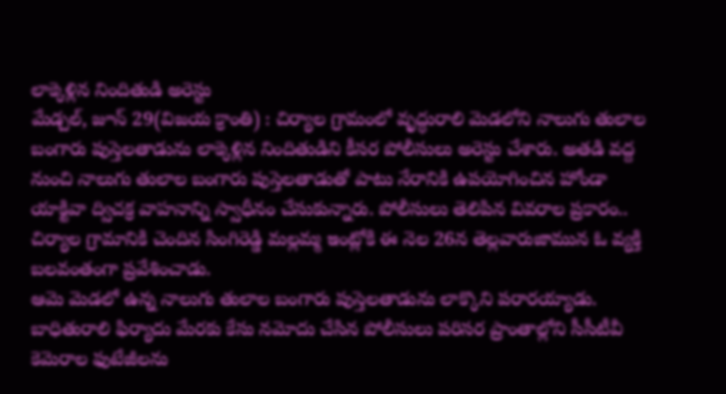లాక్కెళ్లిన నిందితుడి అరెస్టు
మేడ్చల్, జూన్ 29(విజయ క్రాంతి) : చిర్యాల గ్రామంలో వృద్ధురాలి మెడలోని నాలుగు తులాల బంగారు పుస్తెలతాడును లాక్కెళ్లిన నిందితుడిని కీసర పోలీసులు అరెస్టు చేశారు. అతడి వద్ద నుంచి నాలుగు తులాల బంగారు పుస్తెలతాడుతో పాటు నేరానికి ఉపయోగించిన హోండా యాక్టివా ద్విచక్ర వాహనాన్ని స్వాధీనం చేసుకున్నారు. పోలీసులు తెలిపిన వివరాల ప్రకారం.. చిర్యాల గ్రామానికి చెందిన సింగిరెడ్డి మల్లమ్మ ఇంట్లోకి ఈ నెల 26న తెల్లవారుజామున ఓ వ్యక్తి బలవంతంగా ప్రవేశించాడు.
ఆమె మెడలో ఉన్న నాలుగు తులాల బంగారు పుస్తెలతాడును లాక్కొని పరారయ్యాడు. బాధితురాలి ఫిర్యాదు మేరకు కేసు నమోదు చేసిన పోలీసులు పరిసర ప్రాంతాల్లోని సీసీటీవీ కెమెరాల ఫుటేజీలను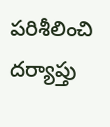పరిశీలించి దర్యాప్తు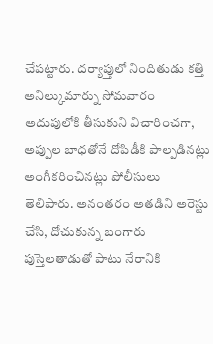చేపట్టారు. దర్యాప్తులో నిందితుడు కత్తి అనిల్కుమార్ను సోమవారం అదుపులోకి తీసుకుని విచారించగా, అప్పుల బాధతోనే దోపిడీకి పాల్పడినట్లు అంగీకరించినట్లు పోలీసులు తెలిపారు. అనంతరం అతడిని అరెస్టు చేసి, దోచుకున్న బంగారు పుస్తెలతాడుతో పాటు నేరానికి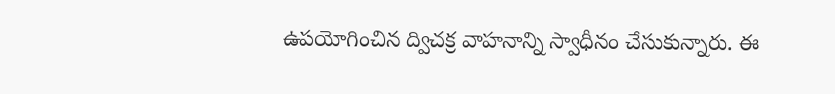ఉపయోగించిన ద్విచక్ర వాహనాన్ని స్వాధీనం చేసుకున్నారు. ఈ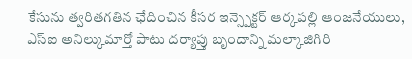కేసును త్వరితగతిన ఛేదించిన కీసర ఇన్స్పెక్టర్ ఆర్కపల్లి ఆంజనేయులు, ఎస్ఐ అనిల్కుమార్తో పాటు దర్యాప్తు బృందాన్ని మల్కాజిగిరి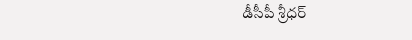డీసీపీ శ్రీధర్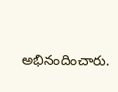అభినందించారు.